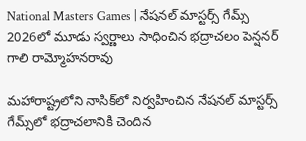National Masters Games | నేషనల్ మాస్టర్స్ గేమ్స్ 2026లో మూడు స్వర్ణాలు సాధించిన భద్రాచలం పెన్షనర్‌ గాలి రామ్మోహనరావు

మహారాష్ట్రలోని నాసిక్‌లో నిర్వహించిన నేషనల్‌ మాస్టర్స్‌ గేమ్స్‌లో భద్రాచలానికి చెందిన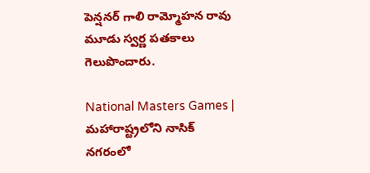పెన్షనర్‌ గాలి రామ్మోహన రావు మూడు స్వర్ణ పతకాలు గెలుపొందారు.

National Masters Games | మహారాష్ట్రలోని నాసిక్ నగరంలో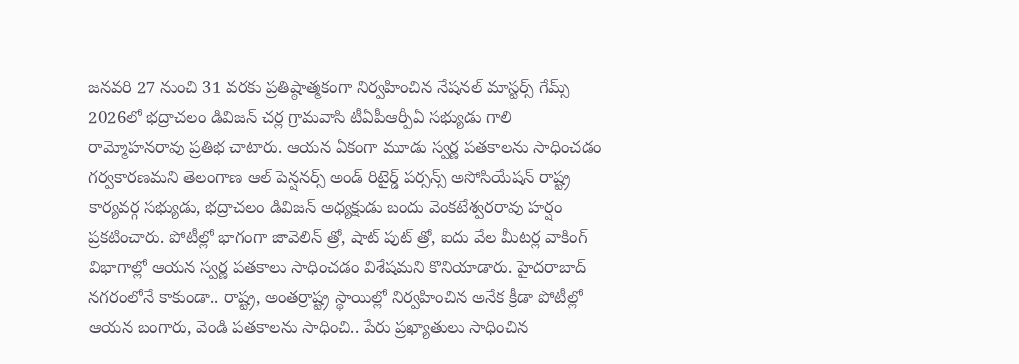జనవరి 27 నుంచి 31 వరకు ప్రతిష్ఠాత్మకంగా నిర్వహించిన నేషనల్ మాస్టర్స్ గేమ్స్ 2026లో భద్రాచలం డివిజన్ చర్ల గ్రామవాసి టీఏపీఆర్పీఏ సభ్యుడు గాలి రామ్మోహనరావు ప్రతిభ చాటారు. ఆయన ఏకంగా మూడు స్వర్ణ పతకాలను సాధించడం గర్వకారణమని తెలంగాణ ఆల్ పెన్షనర్స్ అండ్ రిటైర్డ్ పర్సన్స్ అసోసియేషన్ రాష్ట్ర కార్యవర్గ సభ్యుడు, భద్రాచలం డివిజన్ అధ్యక్షుడు బందు వెంకటేశ్వరరావు హర్షం ప్రకటించారు. పోటీల్లో భాగంగా జావెలిన్ త్రో, షాట్ పుట్ త్రో, ఐదు వేల మీటర్ల వాకింగ్ విభాగాల్లో ఆయన స్వర్ణ పతకాలు సాధించడం విశేషమని కొనియాడారు. హైదరాబాద్‌ నగరంలోనే కాకుండా.. రాష్ట్ర, అంతర్రాష్ట్ర స్థాయిల్లో నిర్వహించిన అనేక క్రీడా పోటీల్లో ఆయన బంగారు, వెండి పతకాలను సాధించి.. పేరు ప్రఖ్యాతులు సాధించిన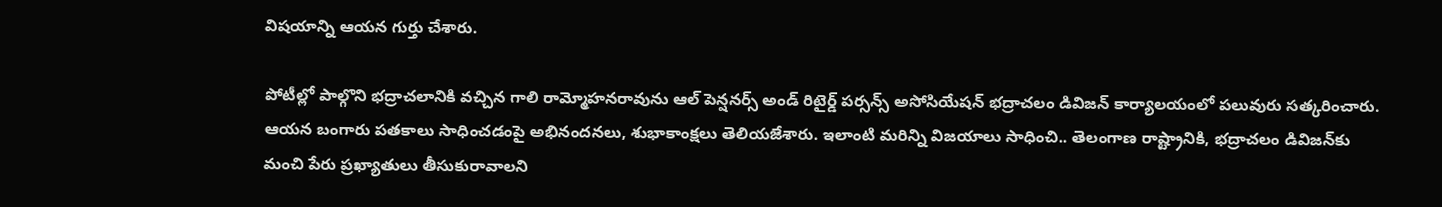విషయాన్ని ఆయన గుర్తు చేశారు.

పోటీల్లో పాల్గొని భద్రాచలానికి వచ్చిన గాలి రామ్మోహనరావును ఆల్ పెన్షనర్స్ అండ్ రిటైర్డ్ పర్సన్స్ అసోసియేషన్ భద్రాచలం డివిజన్‌ కార్యాలయంలో పలువురు సత్కరించారు. ఆయన బంగారు పతకాలు సాధించడంపై అభినందనలు, శుభాకాంక్షలు తెలియజేశారు. ఇలాంటి మరిన్ని విజయాలు సాధించి.. తెలంగాణ రాష్ట్రానికి, భద్రాచలం డివిజన్‌కు మంచి పేరు ప్రఖ్యాతులు తీసుకురావాలని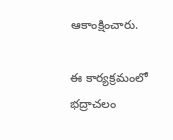ఆకాంక్షించారు.

ఈ కార్యక్రమంలో భద్రాచలం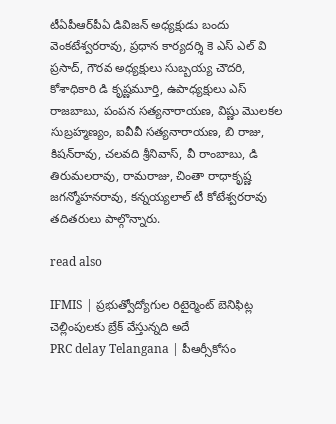టీఏపీఆర్‌పీఏ డివిజన్ అధ్యక్షుడు బందు వెంకటేశ్వరరావు, ప్రధాన కార్యదర్శి కె ఎస్ ఎల్ వి ప్రసాద్, గౌరవ అధ్యక్షులు సుబ్బయ్య చౌదరి, కోశాధికారి డి కృష్ణమూర్తి, ఉపాధ్యక్షులు ఎస్ రాజబాబు, పంపన సత్యనారాయణ, విష్ణు మొలకల సుబ్రహ్మణ్యం, ఐవీవీ సత్యనారాయణ, బి రాజు, కిషన్‌రావు, చలవది శ్రీనివాస్, వీ రాంబాబు, డి తిరుమలరావు, రామరాజు, చింతా రాధాకృష్ణ జగన్మోహనరావు, కన్నయ్యలాల్ టీ కోటేశ్వరరావు తదితరులు పాల్గొన్నారు.

read also

IFMIS | ప్రభుత్వోద్యోగుల రిటైర్మెంట్‌ బెనిఫిట్ల చెల్లింపులకు బ్రేక్ వేస్తున్నది అదే
PRC delay Telangana | పీఆర్సీకోసం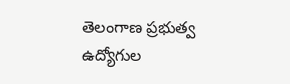తెలంగాణ ప్రభుత్వ ఉద్యోగుల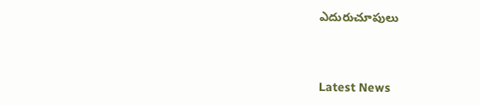ఎదురుచూపులు



Latest News